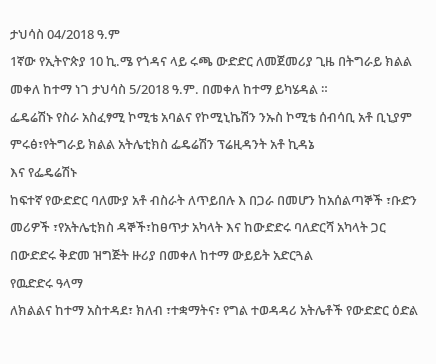ታህሳስ 04/2018 ዓ.ም
1ኛው የኢትዮጵያ 10 ኪ.ሜ የጎዳና ላይ ሩጫ ውድድር ለመጀመሪያ ጊዜ በትግራይ ክልል መቀለ ከተማ ነገ ታህሳስ 5/2018 ዓ.ም. በመቀለ ከተማ ይካሄዳል ።
ፌዴሬሽኑ የስራ አስፈፃሚ ኮሚቴ አባልና የኮሚኒኬሽን ንኡስ ኮሚቴ ሰብሳቢ አቶ ቢኒያም ምሩፅ፣የትግራይ ክልል አትሌቲክስ ፌዴሬሽን ፕሬዚዳንት አቶ ኪዳኔ
እና የፌዴሬሽኑ
ከፍተኛ የውድድር ባለሙያ አቶ ብስራት ለጥይበሉ እ በጋራ በመሆን ከአሰልጣኞች ፣ቡድን መሪዎች ፣የአትሌቲክስ ዳኞች፣ከፀጥታ አካላት እና ከውድድሩ ባለድርሻ አካላት ጋር በውድድሩ ቅድመ ዝግጅት ዙሪያ በመቀለ ከተማ ውይይት አድርጓል
የዉድድሩ ዓላማ
ለክልልና ከተማ አስተዳደ፣ ክለብ ፣ተቋማትና፣ የግል ተወዳዳሪ አትሌቶች የውድድር ዕድል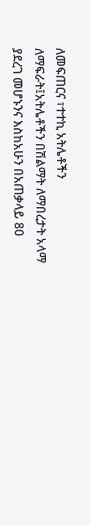ለመፍጠርና ፣ተተኪ አትሌቶችን ለማፍራት፤አትሌቶችን በሽልማት ለማበረታት አላማ ያደረገ መሆኑንና እስከአሁን በአጠቃላይ 80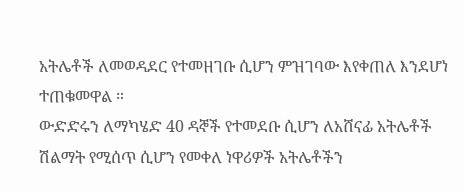አትሌቶች ለመወዳደር የተመዘገቡ ሲሆን ምዝገባው እየቀጠለ እንደሆነ ተጠቁመዋል ።
ውድድሩን ለማካሄድ 40 ዳኞች የተመደቡ ሲሆን ለአሸናፊ አትሌቶች
ሽልማት የሚሰጥ ሲሆን የመቀለ ነዋሪዎች አትሌቶችን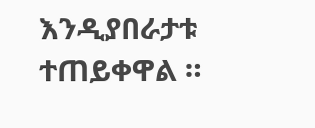እንዲያበራታቱ ተጠይቀዋል ።